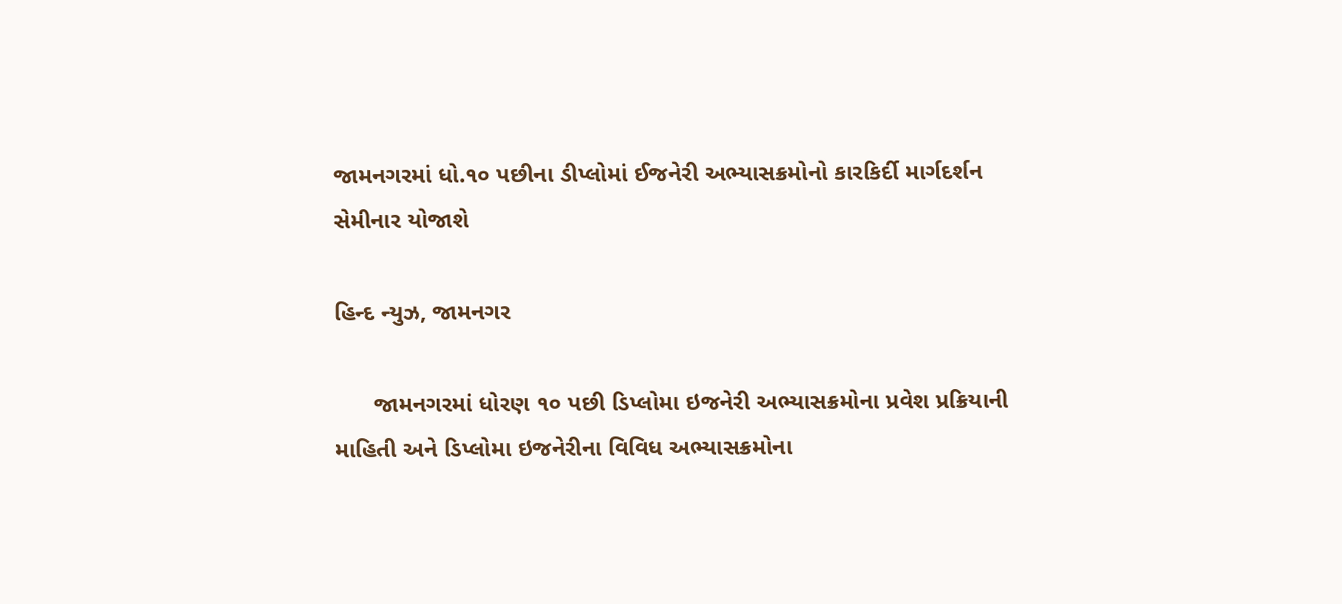જામનગરમાં ધો.૧૦ પછીના ડીપ્લોમાં ઈજનેરી અભ્યાસક્રમોનો કારકિર્દી માર્ગદર્શન સેમીનાર યોજાશે

હિન્દ ન્યુઝ, જામનગર

      જામનગરમાં ધોરણ ૧૦ પછી ડિપ્લોમા ઇજનેરી અભ્યાસક્રમોના પ્રવેશ પ્રક્રિયાની માહિતી અને ડિપ્લોમા ઇજનેરીના વિવિધ અભ્યાસક્રમોના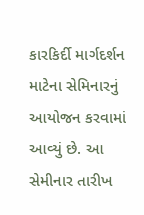કારકિર્દી માર્ગદર્શન માટેના સેમિનારનું આયોજન કરવામાં આવ્યું છે. આ સેમીનાર તારીખ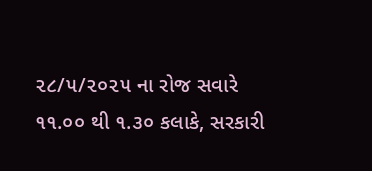૨૮/૫/૨૦૨૫ ના રોજ સવારે ૧૧.૦૦ થી ૧.૩૦ કલાકે, સરકારી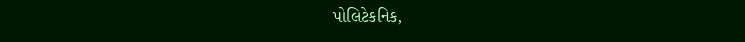પોલિટેકનિક,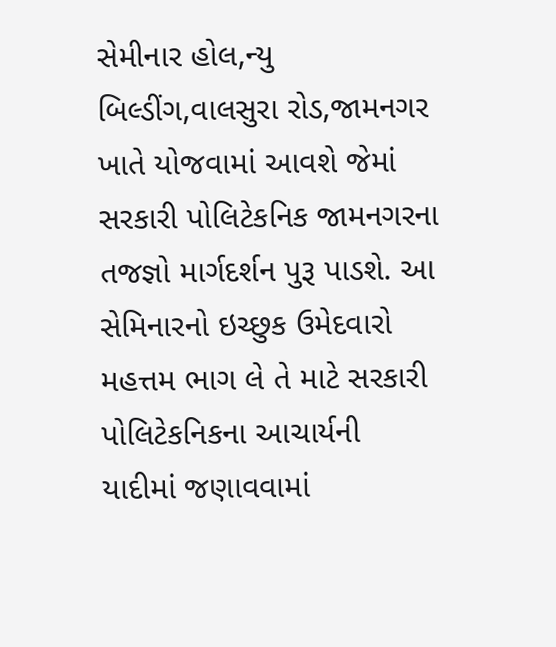સેમીનાર હોલ,ન્યુ બિલ્ડીંગ,વાલસુરા રોડ,જામનગર ખાતે યોજવામાં આવશે જેમાં સરકારી પોલિટેકનિક જામનગરના તજજ્ઞો માર્ગદર્શન પુરૂ પાડશે. આ સેમિનારનો ઇચ્છુક ઉમેદવારો મહત્તમ ભાગ લે તે માટે સરકારી પોલિટેકનિકના આચાર્યની યાદીમાં જણાવવામાં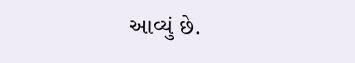આવ્યું છે.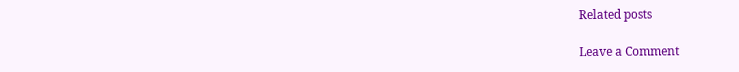Related posts

Leave a Comment